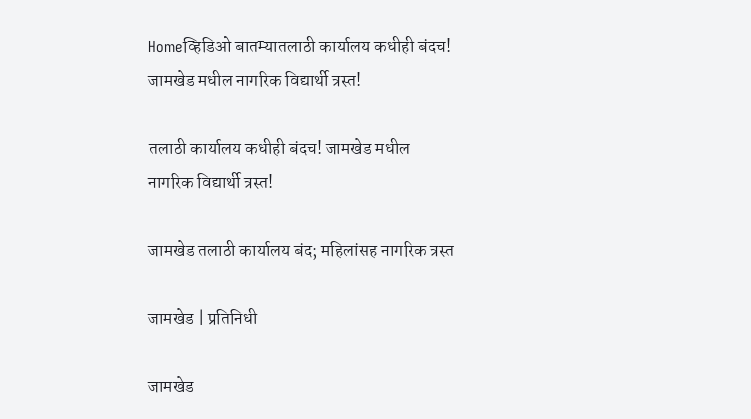Homeव्हिडिओ बातम्यातलाठी कार्यालय कधीही बंदच! जामखेड मधील नागरिक विद्यार्थी त्रस्त!

तलाठी कार्यालय कधीही बंदच! जामखेड मधील नागरिक विद्यार्थी त्रस्त!

जामखेड तलाठी कार्यालय बंद; महिलांसह नागरिक त्रस्त

जामखेड | प्रतिनिधी

जामखेड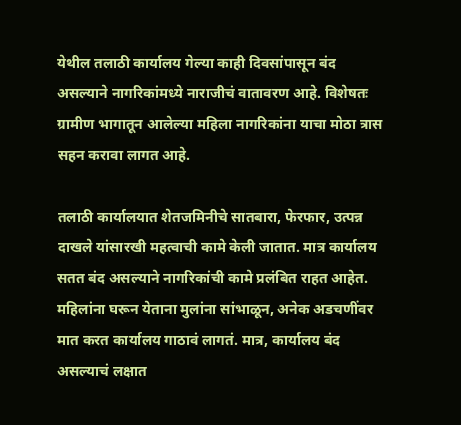येथील तलाठी कार्यालय गेल्या काही दिवसांपासून बंद असल्याने नागरिकांमध्ये नाराजीचं वातावरण आहे. विशेषतः ग्रामीण भागातून आलेल्या महिला नागरिकांना याचा मोठा त्रास सहन करावा लागत आहे.

तलाठी कार्यालयात शेतजमिनीचे सातबारा, फेरफार, उत्पन्न दाखले यांसारखी महत्वाची कामे केली जातात. मात्र कार्यालय सतत बंद असल्याने नागरिकांची कामे प्रलंबित राहत आहेत. महिलांना घरून येताना मुलांना सांभाळून, अनेक अडचणींवर मात करत कार्यालय गाठावं लागतं. मात्र, कार्यालय बंद असल्याचं लक्षात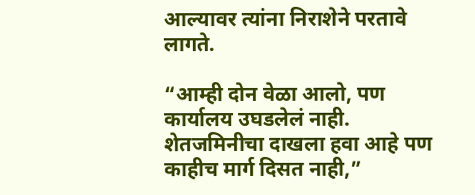आल्यावर त्यांना निराशेने परतावे लागते.

“आम्ही दोन वेळा आलो, पण कार्यालय उघडलेलं नाही. शेतजमिनीचा दाखला हवा आहे पण काहीच मार्ग दिसत नाही,”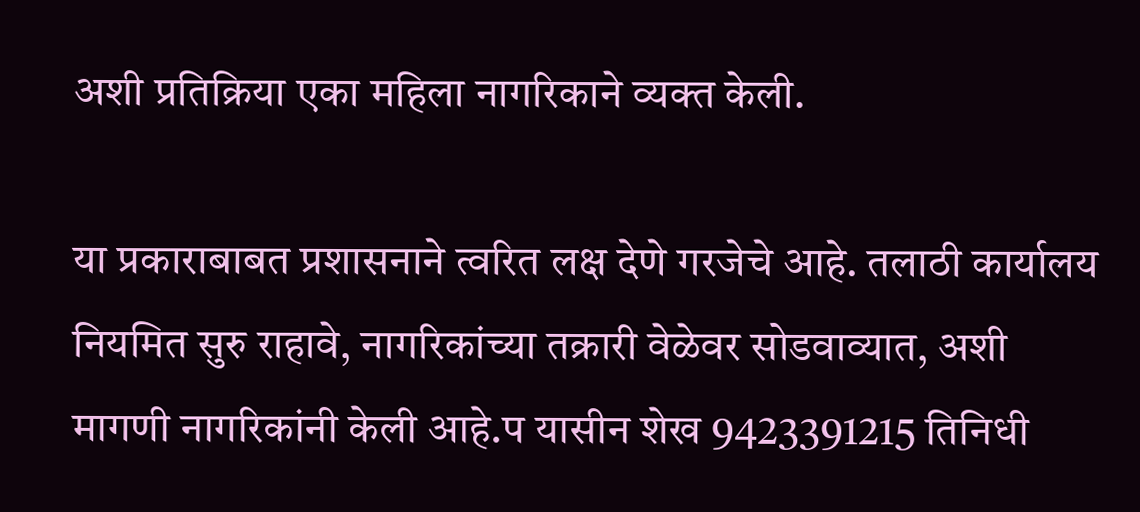अशी प्रतिक्रिया एका महिला नागरिकाने व्यक्त केली.

या प्रकाराबाबत प्रशासनाने त्वरित लक्ष देणे गरजेचे आहे. तलाठी कार्यालय नियमित सुरु राहावे, नागरिकांच्या तक्रारी वेळेवर सोडवाव्यात, अशी मागणी नागरिकांनी केली आहे.प यासीन शेख 9423391215 तिनिधी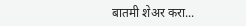बातमी शेअर करा...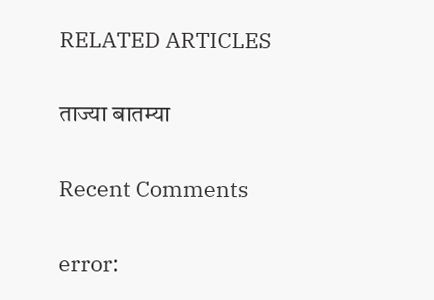RELATED ARTICLES

ताज्या बातम्या

Recent Comments

error: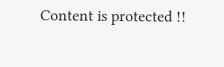Content is protected !!